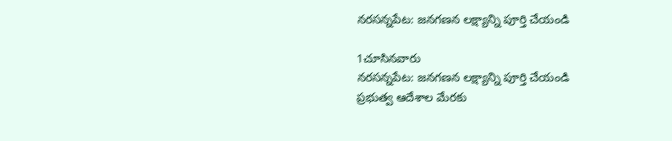నరసన్నపేట: జనగణన లక్ష్యాన్ని పూర్తి చేయండి

1చూసినవారు
నరసన్నపేట: జనగణన లక్ష్యాన్ని పూర్తి చేయండి
ప్రభుత్వ ఆదేశాల మేరకు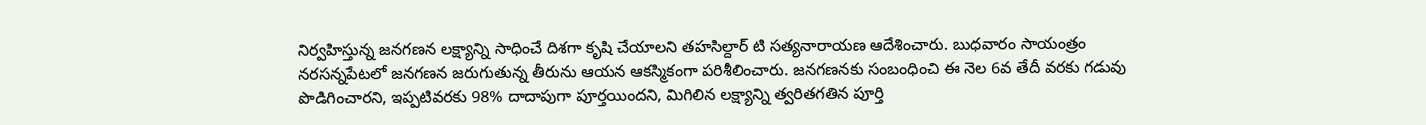నిర్వహిస్తున్న జనగణన లక్ష్యాన్ని సాధించే దిశగా కృషి చేయాలని తహసిల్దార్ టి సత్యనారాయణ ఆదేశించారు. బుధవారం సాయంత్రం నరసన్నపేటలో జనగణన జరుగుతున్న తీరును ఆయన ఆకస్మికంగా పరిశీలించారు. జనగణనకు సంబంధించి ఈ నెల 6వ తేదీ వరకు గడువు పొడిగించారని, ఇప్పటివరకు 98% దాదాపుగా పూర్తయిందని, మిగిలిన లక్ష్యాన్ని త్వరితగతిన పూర్తి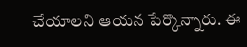చేయాలని ఆయన పేర్కొన్నారు. ఈ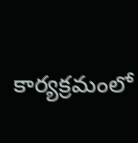కార్యక్రమంలో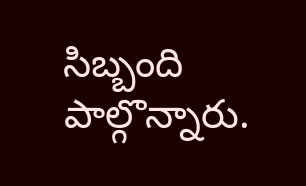సిబ్బంది పాల్గొన్నారు.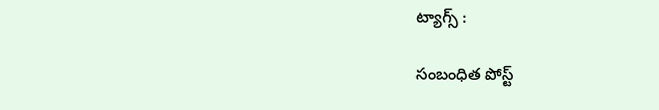ట్యాగ్స్ :

సంబంధిత పోస్ట్